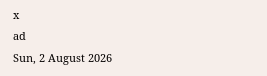x
ad
Sun, 2 August 2026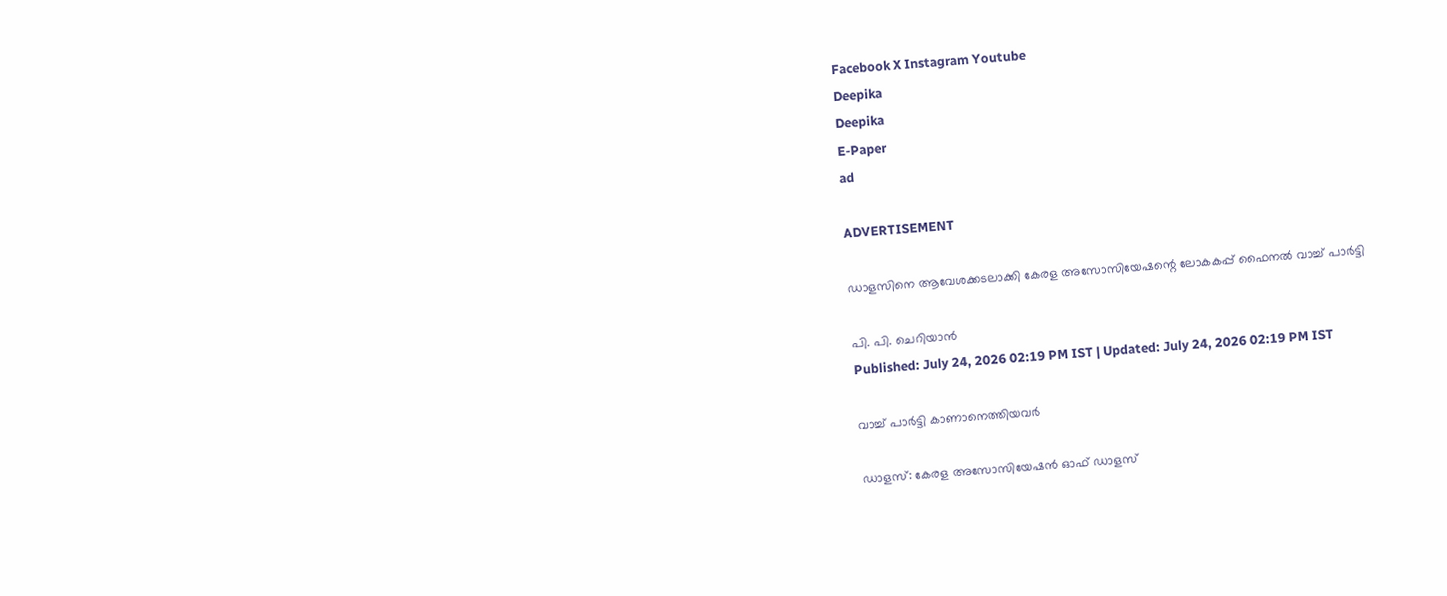Facebook X Instagram Youtube
Deepika
Deepika
E-Paper
ad

ADVERTISEMENT

ഡാളസിനെ ആവേശക്കടലാക്കി കേരള അസോസിയേഷന്റെ ലോകകപ്പ് ഫൈനൽ വാച്ച് പാർട്ടി

പി. പി. ചെറിയാൻ
Published: July 24, 2026 02:19 PM IST | Updated: July 24, 2026 02:19 PM IST

വാച്ച് പാർട്ടി കാണാനെത്തിയവർ

ഡാളസ്: കേരള അസോസിയേഷൻ ഓഫ് ഡാളസ്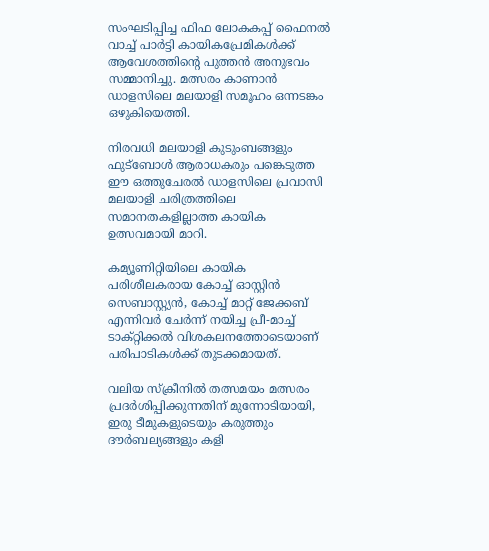സംഘടിപ്പിച്ച ഫിഫ ലോകകപ്പ് ഫൈനൽ വാച്ച് പാർട്ടി കായികപ്രേമികൾക്ക് ആവേശത്തിന്‍റെ പുത്തൻ അനുഭവം സമ്മാനിച്ചു. മത്സരം കാണാൻ ഡാളസിലെ മലയാളി സമൂഹം ഒന്നടങ്കം ഒഴുകിയെത്തി.

നിരവധി മലയാളി കുടുംബങ്ങളും ഫുട്ബോൾ ആരാധകരും പങ്കെടുത്ത ഈ ഒത്തുചേരൽ ഡാളസിലെ പ്രവാസി മലയാളി ചരിത്രത്തിലെ സമാനതകളില്ലാത്ത കായിക ഉത്സവമായി മാറി.

കമ്യൂണിറ്റിയിലെ കായിക പരിശീലകരായ കോച്ച് ഓസ്റ്റിൻ സെബാസ്റ്റ്യൻ, കോച്ച് മാറ്റ് ജേക്കബ് എന്നിവർ ചേർന്ന് നയിച്ച പ്രീ-മാച്ച് ടാക്റ്റിക്കൽ വിശകലനത്തോടെയാണ് പരിപാടികൾക്ക് തുടക്കമായത്.

വലിയ സ്ക്രീനിൽ തത്സമയം മത്സരം പ്രദർശിപ്പിക്കുന്നതിന് മുന്നോടിയായി, ഇരു ടീമുകളുടെയും കരുത്തും ദൗർബല്യങ്ങളും കളി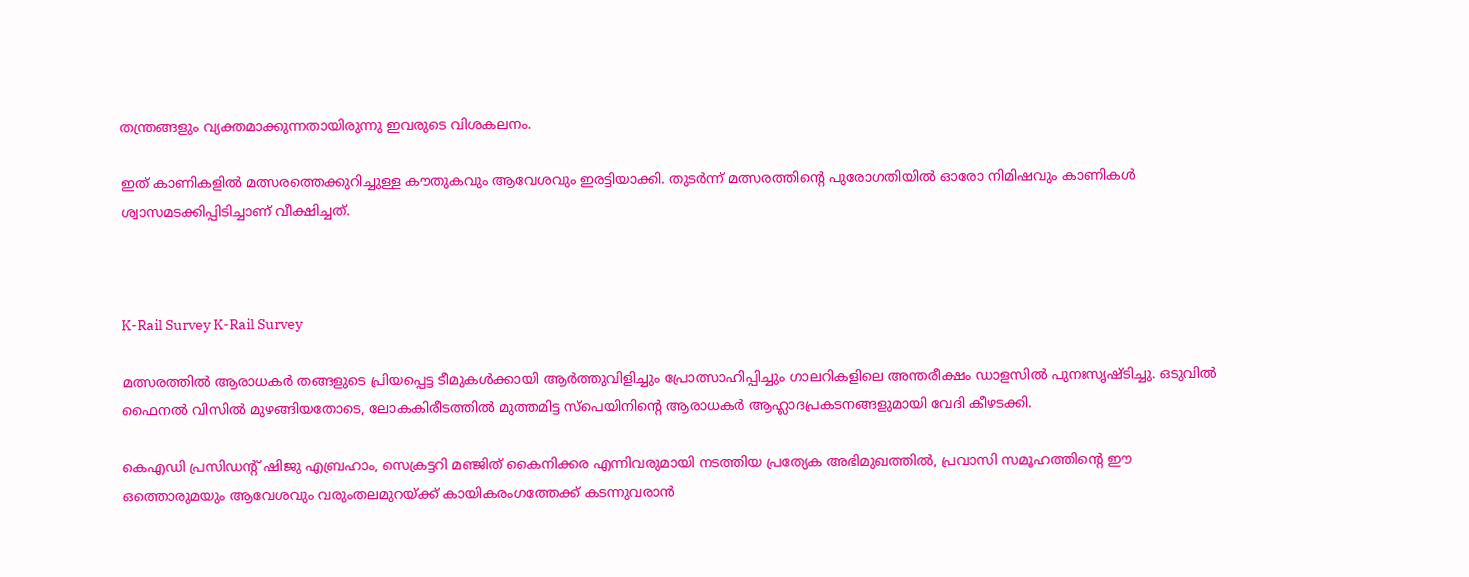തന്ത്രങ്ങളും വ്യക്തമാക്കുന്നതായിരുന്നു ഇവരുടെ വിശകലനം.

ഇത് കാണികളിൽ മത്സരത്തെക്കുറിച്ചുള്ള കൗതുകവും ആവേശവും ഇരട്ടിയാക്കി. തുടർന്ന് മത്സരത്തിന്‍റെ പുരോഗതിയിൽ ഓരോ നിമിഷവും കാണികൾ ശ്വാസമടക്കിപ്പിടിച്ചാണ് വീക്ഷിച്ചത്.



K-Rail Survey K-Rail Survey

മത്സരത്തിൽ ആരാധകർ തങ്ങളുടെ പ്രിയപ്പെട്ട ടീമുകൾക്കായി ആർത്തുവിളിച്ചും പ്രോത്സാഹിപ്പിച്ചും ഗാലറികളിലെ അന്തരീക്ഷം ഡാളസിൽ പുനഃസൃഷ്ടിച്ചു. ഒടുവിൽ ഫൈനൽ വിസിൽ മുഴങ്ങിയതോടെ, ലോകകിരീടത്തിൽ മുത്തമിട്ട സ്പെയിനിന്‍റെ ആരാധകർ ആഹ്ലാദപ്രകടനങ്ങളുമായി വേദി കീഴടക്കി.

കെഎഡി പ്രസിഡന്‍റ് ഷിജു എബ്രഹാം, സെക്രട്ടറി മഞ്ജിത് കൈനിക്കര എന്നിവരുമായി നടത്തിയ പ്രത്യേക അഭിമുഖത്തിൽ, പ്രവാസി സമൂഹത്തിന്‍റെ ഈ ഒത്തൊരുമയും ആവേശവും വരുംതലമുറയ്ക്ക് കായികരംഗത്തേക്ക് കടന്നുവരാൻ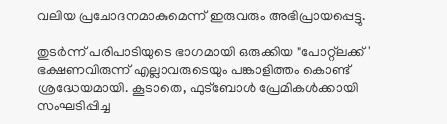വലിയ പ്രചോദനമാകുമെന്ന് ഇരുവരും അഭിപ്രായപ്പെട്ടു.

തുടർന്ന് പരിപാടിയുടെ ഭാഗമായി ഒരുക്കിയ "പോറ്റ്‌ലക്ക്' ഭക്ഷണവിരുന്ന് എല്ലാവരുടെയും പങ്കാളിത്തം കൊണ്ട് ശ്രദ്ധേയമായി. കൂടാതെ, ഫുട്ബോൾ പ്രേമികൾക്കായി സംഘടിപ്പിച്ച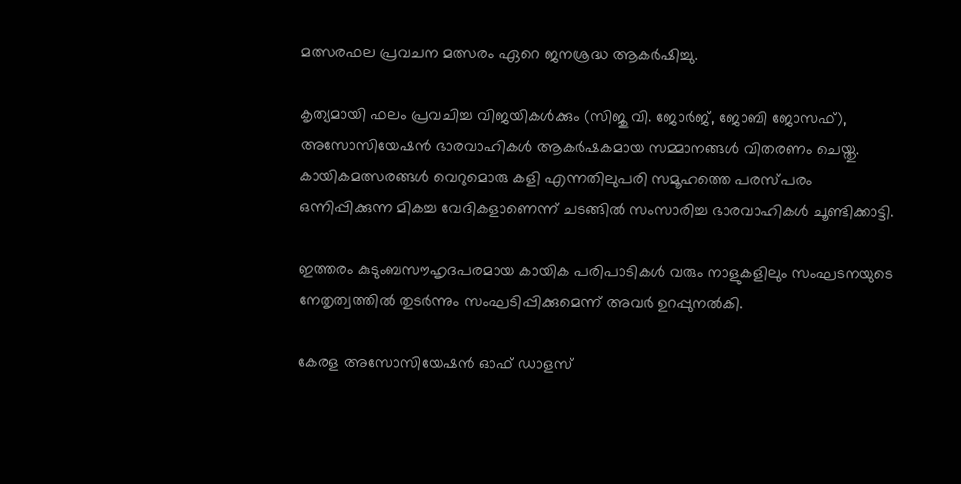മത്സരഫല പ്രവചന മത്സരം ഏറെ ജനശ്രദ്ധ ആകർഷിച്ചു.

കൃത്യമായി ഫലം പ്രവചിച്ച വിജയികൾക്കും (സിജു വി. ജോർജ്, ജോബി ജോസഫ്), അസോസിയേഷൻ ഭാരവാഹികൾ ആകർഷകമായ സമ്മാനങ്ങൾ വിതരണം ചെയ്തു. കായികമത്സരങ്ങൾ വെറുമൊരു കളി എന്നതിലുപരി സമൂഹത്തെ പരസ്പരം ഒന്നിപ്പിക്കുന്ന മികച്ച വേദികളാണെന്ന് ചടങ്ങിൽ സംസാരിച്ച ഭാരവാഹികൾ ചൂണ്ടിക്കാട്ടി.

ഇത്തരം കുടുംബസൗഹൃദപരമായ കായിക പരിപാടികൾ വരും നാളുകളിലും സംഘടനയുടെ നേതൃത്വത്തിൽ തുടർന്നും സംഘടിപ്പിക്കുമെന്ന് അവർ ഉറപ്പുനൽകി.

കേരള അസോസിയേഷൻ ഓഫ് ഡാളസ്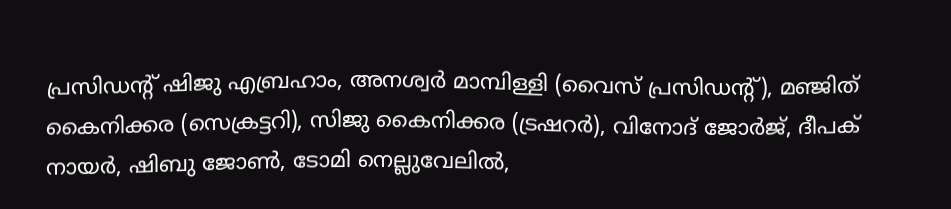പ്രസിഡന്‍റ് ഷിജു എബ്രഹാം, അനശ്വർ മാമ്പിള്ളി (വൈസ് പ്രസിഡന്‍റ്), മഞ്ജിത് കൈനിക്കര (സെക്രട്ടറി), സിജു കൈനിക്കര (ട്രഷറർ), വിനോദ് ജോർജ്, ദീപക് നായർ, ഷിബു ജോൺ, ടോമി നെല്ലുവേലിൽ,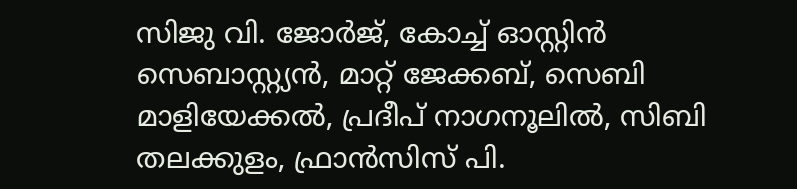സിജു വി. ജോർജ്, കോച്ച് ഓസ്റ്റിൻ സെബാസ്റ്റ്യൻ, മാറ്റ് ജേക്കബ്, സെബി മാളിയേക്കൽ, പ്രദീപ് നാഗനൂലിൽ, സിബി തലക്കുളം, ഫ്രാൻസിസ് പി.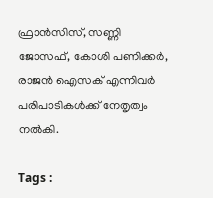ഫ്രാൻസിസ്, സണ്ണി ജോസഫ്, കോശി പണിക്കർ, രാജൻ ഐസക് എന്നിവർ പരിപാടികൾക്ക് നേതൃത്വം നൽകി.

Tags :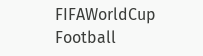FIFAWorldCup Football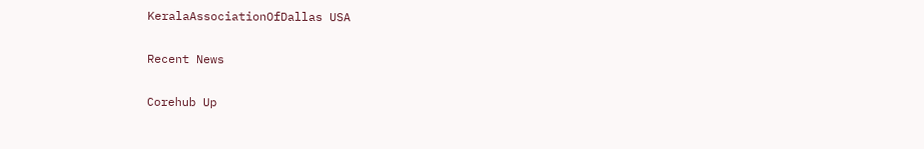KeralaAssociationOfDallas USA

Recent News

Corehub Up